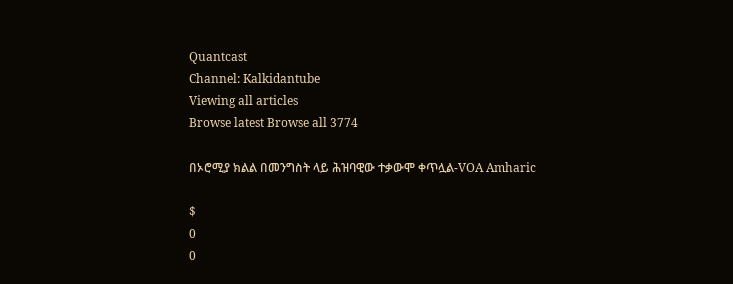Quantcast
Channel: Kalkidantube
Viewing all articles
Browse latest Browse all 3774

በኦሮሚያ ክልል በመንግስት ላይ ሕዝባዊው ተቃውሞ ቀጥሏል-VOA Amharic

$
0
0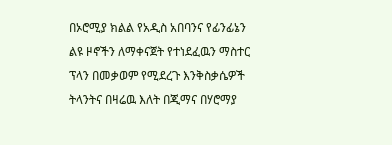በኦሮሚያ ክልል የአዲስ አበባንና የፊንፊኔን ልዩ ዞኖችን ለማቀናጀት የተነደፈዉን ማስተር ፕላን በመቃወም የሚደረጉ እንቅስቃሴዎች ትላንትና በዛሬዉ እለት በጂማና በሃሮማያ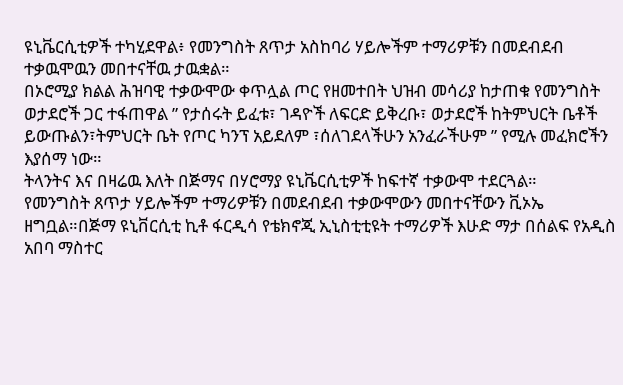ዩኒቬርሲቲዎች ተካሂደዋል፥ የመንግስት ጸጥታ አስከባሪ ሃይሎችም ተማሪዎቹን በመደብደብ ተቃዉሞዉን መበተናቸዉ ታዉቋል።
በኦሮሚያ ክልል ሕዝባዊ ተቃውሞው ቀጥሏል ጦር የዘመተበት ህዝብ መሳሪያ ከታጠቁ የመንግስት ወታደሮች ጋር ተፋጠዋል ” የታሰሩት ይፈቱ፣ ገዳዮች ለፍርድ ይቅረቡ፣ ወታደሮች ከትምህርት ቤቶች ይውጡልን፣ትምህርት ቤት የጦር ካንፕ አይደለም ፣ሰለገደላችሁን አንፈራችሁም ” የሚሉ መፈክሮችን እያሰማ ነው።
ትላንትና እና በዛሬዉ እለት በጅማና በሃሮማያ ዩኒቬርሲቲዎች ከፍተኛ ተቃውሞ ተደርጓል።
የመንግስት ጸጥታ ሃይሎችም ተማሪዎቹን በመደብደብ ተቃውሞውን መበተናቸውን ቪኦኤ ዘግቧል።በጅማ ዩኒቨርሲቲ ኪቶ ፋርዲሳ የቴክኖጂ ኢኒስቲቲዩት ተማሪዎች እሁድ ማታ በሰልፍ የአዲስ አበባ ማስተር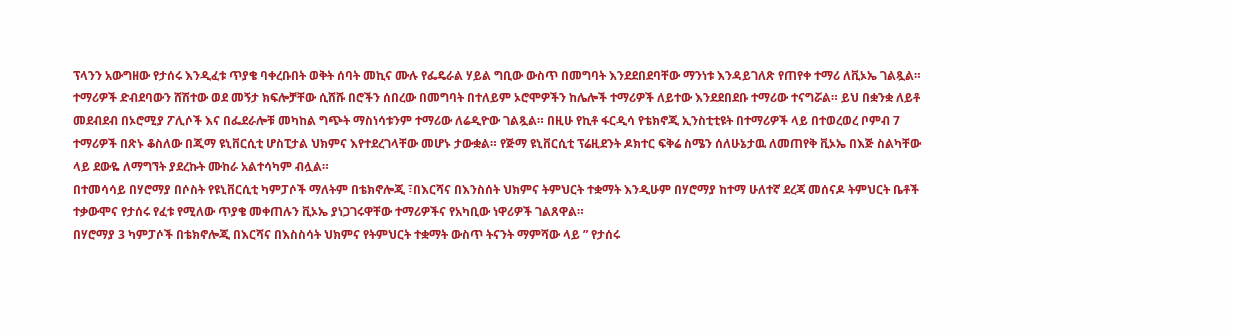ፕላንን አውግዘው የታሰሩ እንዲፈቱ ጥያቄ ባቀረቡበት ወቅት ሰባት መኪና ሙሉ የፌዴራል ሃይል ግቢው ውስጥ በመግባት እንደደበደባቸው ማንነቱ እንዳይገለጽ የጠየቀ ተማሪ ለቪኦኤ ገልጿል።
ተማሪዎች ድብደባውን ሸሽተው ወደ መኝታ ክፍሎቻቸው ሲሸሹ በሮችን ሰበረው በመግባት በተለይም ኦሮሞዎችን ከሌሎች ተማሪዎች ለይተው እንደደበደቡ ተማሪው ተናግሯል። ይህ በቋንቋ ለይቶ መደብደብ በኦሮሚያ ፖሊሶች እና በፌደራሎቹ መካከል ግጭት ማስነሳቱንም ተማሪው ለሬዲዮው ገልጿል። በዚሁ የኪቶ ፋርዲሳ የቴክኖጂ ኢንስቲቲዩት በተማሪዎች ላይ በተወረወረ ቦምብ 7 ተማሪዎች በጽኑ ቆስለው በጂማ ዩኒቨርሲቲ ሆስፒታል ህክምና እየተደረገላቸው መሆኑ ታውቋል። የጅማ ዩኒቨርሲቲ ፕሬዚደንት ዶክተር ፍቅሬ ስሜን ሰለሁኔታዉ ለመጠየቅ ቪኦኤ በእጅ ስልካቸው ላይ ደውዬ ለማግኘት ያደረኩት ሙከራ አልተሳካም ብሏል።
በተመሳሳይ በሃሮማያ በሶስት የዩኒቨርሲቲ ካምፓሶች ማለትም በቴክኖሎጂ ፣በእርሻና በእንስሰት ህክምና ትምህርት ተቋማት እንዲሁም በሃሮማያ ከተማ ሁለተኛ ደረጃ መሰናዶ ትምህርት ቤቶች ተቃውሞና የታሰሩ የፈቱ የሚለው ጥያቄ መቀጠሉን ቪኦኤ ያነጋገሩዋቸው ተማሪዎችና የአካቢው ነዋሪዎች ገልጸዋል።
በሃሮማያ 3 ካምፓሶች በቴክኖሎጂ በእርሻና በእስስሳት ህክምና የትምህርት ተቋማት ውስጥ ትናንት ማምሻው ላይ ” የታሰሩ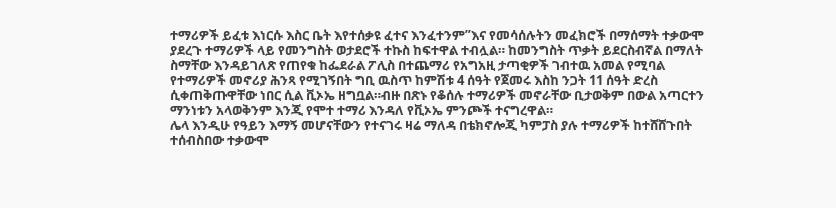ተማሪዎች ይፈቱ እነርሱ እስር ቤት እየተሰቃዩ ፈተና እንፈተንም”እና የመሳሰሉትን መፈክሮች በማሰማት ተቃውሞ ያደረጉ ተማሪዎች ላይ የመንግስት ወታደሮች ተኩስ ከፍተዋል ተብሏል። ከመንግስት ጥቃት ይደርስብኛል በማለት ስማቸው እንዳይገለጽ የጠየቁ ከፌደራል ፖሊስ በተጨማሪ የአግአዚ ታጣቂዎች ገብተዉ አመል የሚባል የተማሪዎች መኖሪያ ሕንጻ የሚገኝበት ግቢ ዉስጥ ከምሽቱ 4 ሰዓት የጀመሩ እስከ ንጋት 11 ሰዓት ድረስ ሲቀጠቅጡዋቸው ነበር ሲል ቪኦኤ ዘግቧል።ብዙ በጽኑ የቆሰሉ ተማሪዎች መኖራቸው ቢታወቅም በውል አጣርተን ማንነቱን አላወቅንም እንጂ የሞተ ተማሪ እንዳለ የቪኦኤ ምንጮች ተናግረዋል።
ሌላ እንዲሁ የዓይን እማኝ መሆናቸውን የተናገሩ ዛሬ ማለዳ በቴክኖሎጂ ካምፓስ ያሉ ተማሪዎች ከተሸሸጉበት ተሰብስበው ተቃውሞ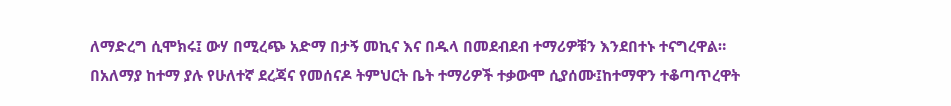ለማድረግ ሲሞክሩ፤ ውሃ በሚረጭ አድማ በታኝ መኪና እና በዱላ በመደብደብ ተማሪዎቹን እንደበተኑ ተናግረዋል።
በአለማያ ከተማ ያሉ የሁለተኛ ደረጃና የመሰናዶ ትምህርት ቤት ተማሪዎች ተቃውሞ ሲያሰሙ፤ከተማዋን ተቆጣጥረዋት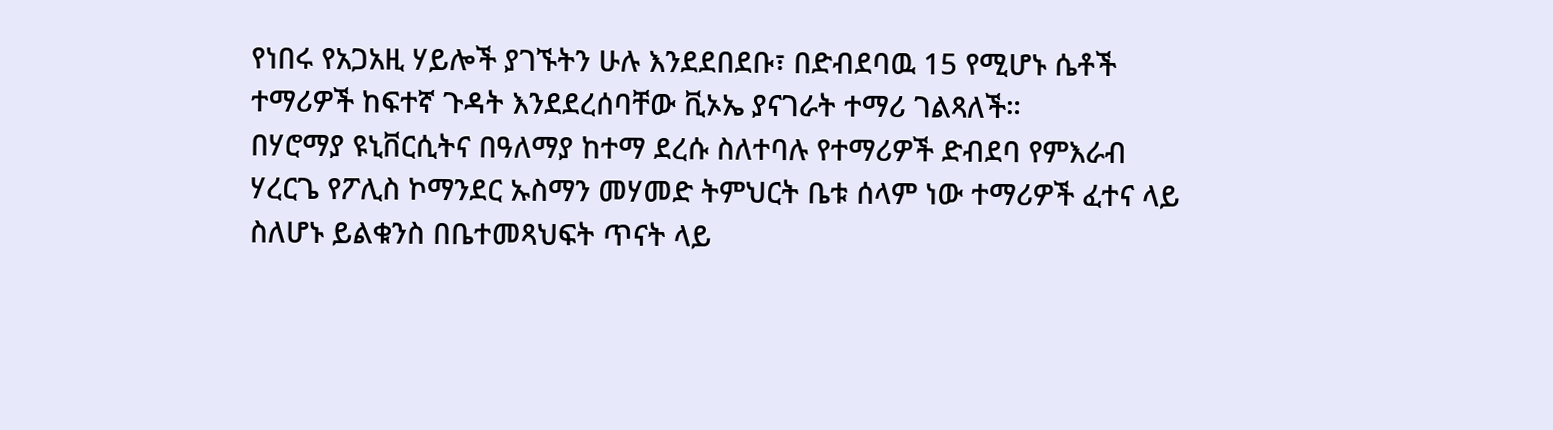የነበሩ የአጋአዚ ሃይሎች ያገኙትን ሁሉ እንደደበደቡ፣ በድብደባዉ 15 የሚሆኑ ሴቶች ተማሪዎች ከፍተኛ ጉዳት እንደደረሰባቸው ቪኦኤ ያናገራት ተማሪ ገልጻለች።
በሃሮማያ ዩኒቨርሲትና በዓለማያ ከተማ ደረሱ ስለተባሉ የተማሪዎች ድብደባ የምእራብ ሃረርጌ የፖሊስ ኮማንደር ኡስማን መሃመድ ትምህርት ቤቱ ሰላም ነው ተማሪዎች ፈተና ላይ ስለሆኑ ይልቁንስ በቤተመጻህፍት ጥናት ላይ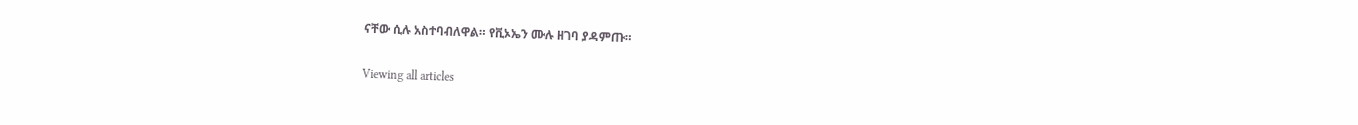ናቸው ሲሉ አስተባብለዋል። የቪኦኤን ሙሉ ዘገባ ያዳምጡ።


Viewing all articles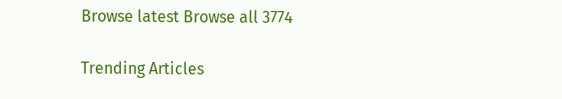Browse latest Browse all 3774

Trending Articles